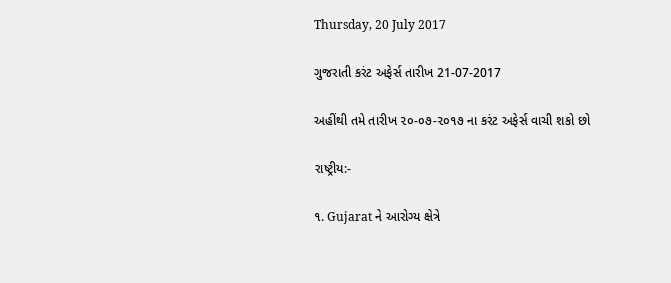Thursday, 20 July 2017

ગુજરાતી કરંટ અફેર્સ તારીખ 21-07-2017

અહીંથી તમે તારીખ ૨૦-૦૭-૨૦૧૭ ના કરંટ અફેર્સ વાચી શકો છો

રાષ્ટ્રીય:-

૧. Gujarat ને આરોગ્‍ય ક્ષેત્રે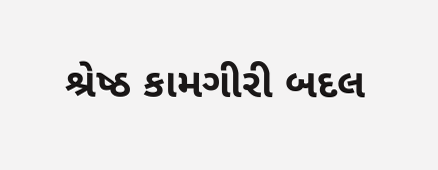શ્રેષ્‍ઠ કામગીરી બદલ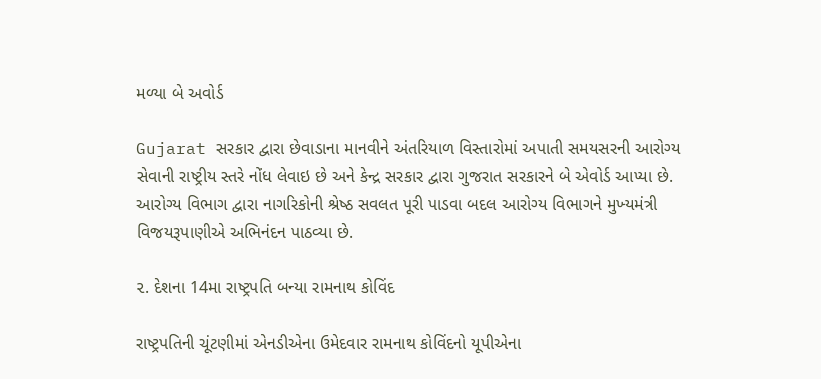મળ્યા બે અવોર્ડ

Gujarat સરકાર દ્વારા છેવાડાના માનવીને અંતરિયાળ વિસ્‍તારોમાં અપાતી સમયસરની આરોગ્‍ય સેવાની રાષ્‍ટ્રીય સ્‍તરે નોંધ લેવાઇ છે અને કેન્‍દ્ર સરકાર દ્વારા ગુજરાત સરકારને બે એવોર્ડ આપ્‍યા છે. આરોગ્‍ય વિભાગ દ્વારા નાગરિકોની શ્રેષ્‍ઠ સવલત પૂરી પાડવા બદલ આરોગ્‍ય વિભાગને મુખ્‍યમંત્રી વિજયરૂપાણીએ અભિનંદન પાઠવ્યા છે.

૨. દેશના 14મા રાષ્ટ્રપતિ બન્યા રામનાથ કોવિંદ

રાષ્ટ્રપતિની ચૂંટણીમાં એનડીએના ઉમેદવાર રામનાથ કોવિંદનો યૂપીએના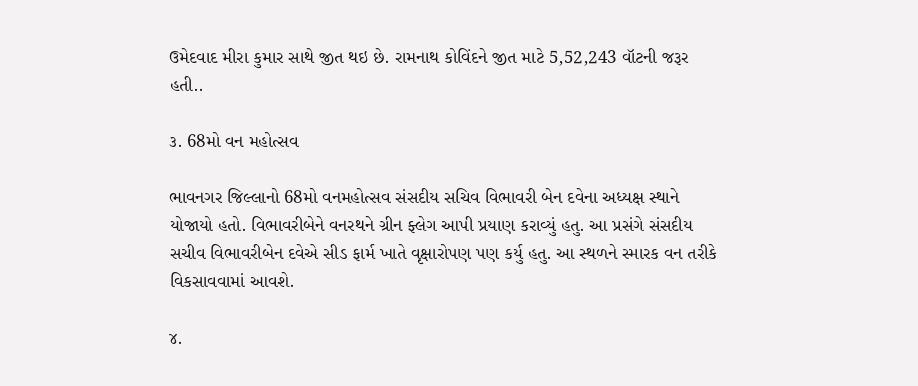ઉમેદવાદ મીરા કુમાર સાથે જીત થઇ છે. રામનાથ કોવિંદને જીત માટે 5,52,243 વૉટની જરૂર હતી..

૩. 68મો વન મહોત્સવ

ભાવનગર જિલ્લાનો 68મો વનમહોત્સવ સંસદીય સચિવ વિભાવરી બેન દવેના અધ્યક્ષ સ્થાને યોજાયો હતો. વિભાવરીબેને વનરથને ગ્રીન ફ્લેગ આપી પ્રયાણ કરાવ્યું હતુ. આ પ્રસંગે સંસદીય સચીવ વિભાવરીબેન દવેએ સીડ ફાર્મ ખાતે વૃક્ષારોપણ પણ કર્યુ હતુ. આ સ્થળને સ્મારક વન તરીકે વિકસાવવામાં આવશે.

૪.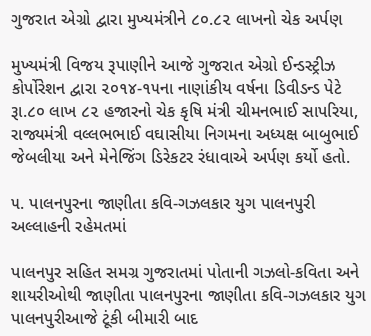ગુજરાત એગ્રો દ્વારા મુખ્યમંત્રીને ૮૦.૮૨ લાખનો ચેક અર્પણ

મુખ્યમંત્રી વિજય રૂપાણીને આજે ગુજરાત એગ્રો ઈન્ડસ્ટ્રીઝ કોર્પોરેશન દ્વારા ૨૦૧૪-૧૫ના નાણાંકીય વર્ષના ડિવીડન્ડ પેટે રૂા.૮૦ લાખ ૮૨ હજારનો ચેક કૃષિ મંત્રી ચીમનભાઈ સાપરિયા, રાજ્યમંત્રી વલ્લભભાઈ વઘાસીયા નિગમના અધ્યક્ષ બાબુભાઈ જેબલીયા અને મેનેજિંગ ડિરેકટર રંધાવાએ અર્પણ કર્યો હતો.

૫. પાલનપુરના જાણીતા કવિ-ગઝલકાર યુગ પાલનપુરી અલ્લાહની રહેમતમાં

પાલનપુર સહિત સમગ્ર ગુજરાતમાં પોતાની ગઝલો-કવિતા અને શાયરીઓથી જાણીતા પાલનપુરના જાણીતા કવિ-ગઝલકાર યુગ પાલનપુરીઆજે ટૂંકી બીમારી બાદ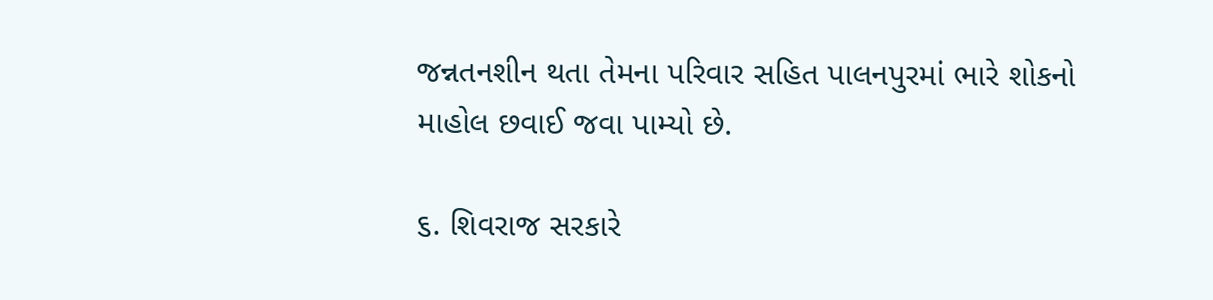જન્નતનશીન થતા તેમના પરિવાર સહિત પાલનપુરમાં ભારે શોકનો માહોલ છવાઈ જવા પામ્યો છે.

૬. શિવરાજ સરકારે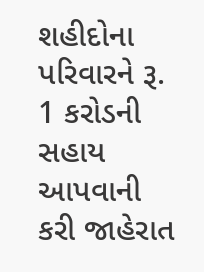શહીદોના પરિવારને રૂ. 1 કરોડની સહાય આપવાની કરી જાહેરાત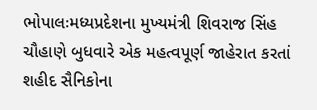ભોપાલઃમધ્યપ્રદેશના મુખ્યમંત્રી શિવરાજ સિંહ ચૌહાણે બુધવારે એક મહત્વપૂર્ણ જાહેરાત કરતાં શહીદ સૈનિકોના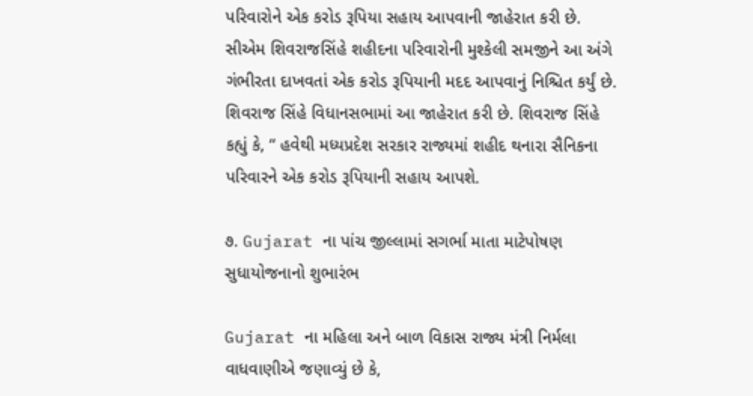પરિવારોને એક કરોડ રૂપિયા સહાય આપવાની જાહેરાત કરી છે. સીએમ શિવરાજસિંહે શહીદના પરિવારોની મુશ્કેલી સમજીને આ અંગે ગંભીરતા દાખવતાં એક કરોડ રૂપિયાની મદદ આપવાનું નિશ્ચિત કર્યું છે. શિવરાજ સિંહે વિધાનસભામાં આ જાહેરાત કરી છે. શિવરાજ સિંહે કહ્યું કે, “ હવેથી મધ્યપ્રદેશ સરકાર રાજ્યમાં શહીદ થનારા સૈનિકના પરિવારને એક કરોડ રૂપિયાની સહાય આપશે.

૭. Gujarat ના પાંચ જીલ્લામાં સગર્ભા માતા માટેપોષણ સુધાયોજનાનો શુભારંભ

Gujarat ના મહિલા અને બાળ વિકાસ રાજ્ય મંત્રી નિર્મલા વાધવાણીએ જણાવ્યું છે કે,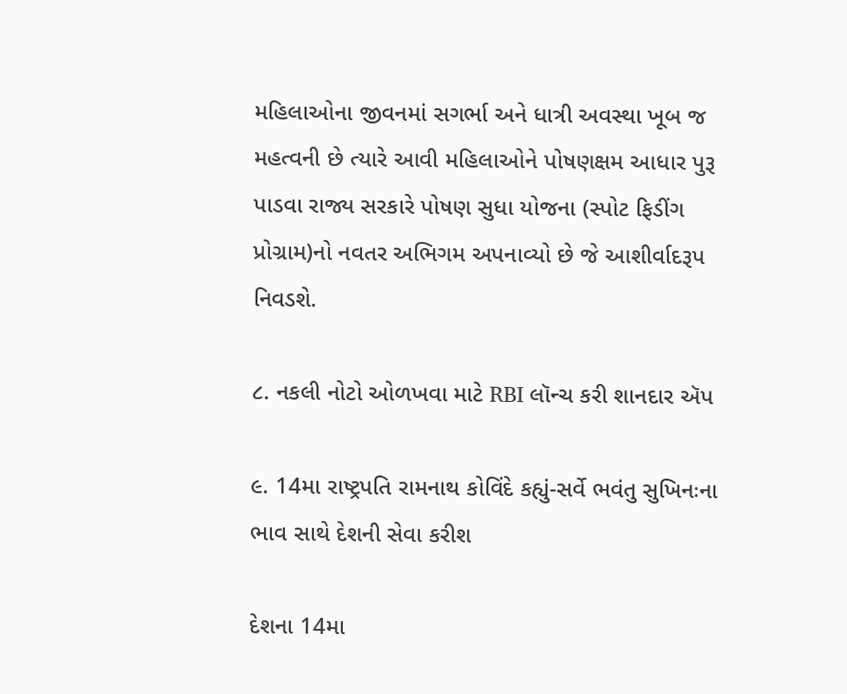મહિલાઓના જીવનમાં સગર્ભા અને ધાત્રી અવસ્થા ખૂબ જ મહત્વની છે ત્યારે આવી મહિલાઓને પોષણક્ષમ આધાર પુરૂ પાડવા રાજ્ય સરકારે પોષણ સુધા યોજના (સ્પોટ ફિડીંગ પ્રોગ્રામ)નો નવતર અભિગમ અપનાવ્યો છે જે આશીર્વાદરૂપ નિવડશે.

૮. નકલી નોટો ઓળખવા માટે RBI લૉન્ચ કરી શાનદાર ઍપ

૯. 14મા રાષ્ટ્રપતિ રામનાથ કોવિંદે કહ્યું-સર્વે ભવંતુ સુખિનઃના ભાવ સાથે દેશની સેવા કરીશ

દેશના 14મા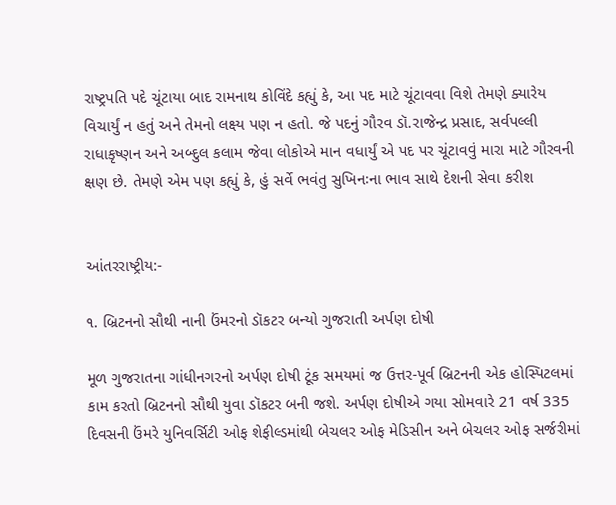રાષ્ટ્રપતિ પદે ચૂંટાયા બાદ રામનાથ કોવિંદે કહ્યું કે, આ પદ માટે ચૂંટાવવા વિશે તેમણે ક્યારેય વિચાર્યું ન હતું અને તેમનો લક્ષ્ય પણ ન હતો. જે પદનું ગૌરવ ડૉ.રાજેન્દ્ર પ્રસાદ, સર્વપલ્લી રાધાકૃષ્ણન અને અબ્દુલ કલામ જેવા લોકોએ માન વધાર્યું એ પદ પર ચૂંટાવવું મારા માટે ગૌરવની ક્ષણ છે. તેમણે એમ પણ કહ્યું કે, હું સર્વે ભવંતુ સુખિનઃના ભાવ સાથે દેશની સેવા કરીશ


આંતરરાષ્ટ્રીય:-

૧. બ્રિટનનો સૌથી નાની ઉંમરનો ડૉકટર બન્યો ગુજરાતી અર્પણ દોષી

મૂળ ગુજરાતના ગાંધીનગરનો અર્પણ દોષી ટૂંક સમયમાં જ ઉત્તર-પૂર્વ બ્રિટનની એક હોસ્પિટલમાં કામ કરતો બ્રિટનનો સૌથી યુવા ડૉકટર બની જશે. અર્પણ દોષીએ ગયા સોમવારે 21 વર્ષ 335 દિવસની ઉંમરે યુનિવર્સિટી ઓફ શેફીલ્ડમાંથી બેચલર ઓફ મેડિસીન અને બેચલર ઓફ સર્જરીમાં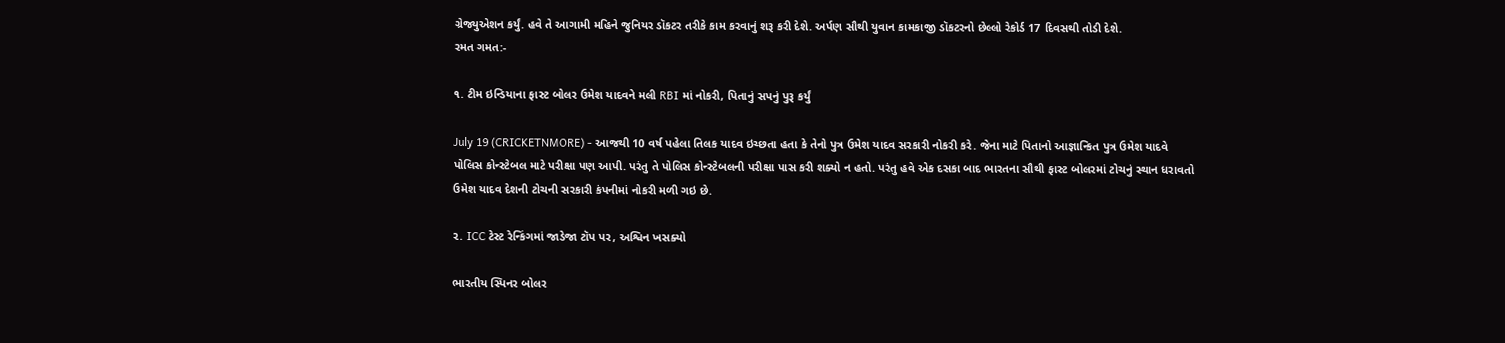ગ્રેજ્યુએશન કર્યું. હવે તે આગામી મહિને જુનિયર ડૉકટર તરીકે કામ કરવાનું શરૂ કરી દેશે. અર્પણ સૌથી યુવાન કામકાજી ડૉકટરનો છેલ્લો રેકોર્ડ 17 દિવસથી તોડી દેશે.
રમત ગમત:-

૧. ટીમ ઇન્ડિયાના ફાસ્ટ બોલર ઉમેશ યાદવને મલી RBI માં નોકરી, પિતાનું સપનું પુરૂ કર્યું

July 19 (CRICKETNMORE) - આજથી 10 વર્ષ પહેલા તિલક યાદવ ઇચ્છતા હતા કે તેનો પુત્ર ઉમેશ યાદવ સરકારી નોકરી કરે. જેના માટે પિતાનો આજ્ઞાન્કિત પુત્ર ઉમેશ યાદવે પોલિસ કોન્સ્ટેબલ માટે પરીક્ષા પણ આપી. પરંતુ તે પોલિસ કોન્સ્ટેબલની પરીક્ષા પાસ કરી શક્યો ન હતો. પરંતુ હવે એક દસકા બાદ ભારતના સૌથી ફાસ્ટ બોલરમાં ટોચનું સ્થાન ધરાવતો ઉમેશ યાદવ દેશની ટોચની સરકારી કંપનીમાં નોકરી મળી ગઇ છે.

૨. ICC ટેસ્ટ રેન્કિંગમાં જાડેજા ટૉપ પર, અશ્વિન ખસક્યો

ભારતીય સ્પિનર બોલર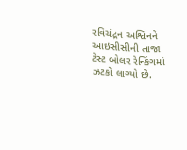રવિચંદ્રન અશ્વિનને આઇસીસીની તાજા ટેસ્ટ બોલર રેન્કિંગમાં ઝટકો લાગ્યો છે.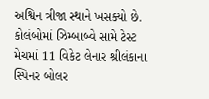અશ્વિન ત્રીજા સ્થાને ખસક્યો છે. કોલંબોમાં ઝિમ્બાબ્વે સામે ટેસ્ટ મેચમાં 11 વિકેટ લેનાર શ્રીલંકાના સ્પિનર બોલર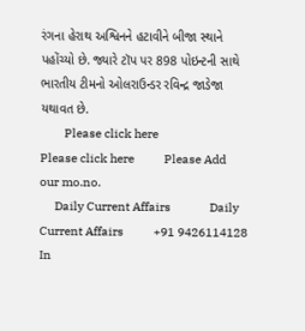રંગના હેરાથ અશ્વિનને હટાવીને બીજા સ્થાને પહોંચ્યો છે. જ્યારે ટૉપ પર 898 પોઇન્ટની સાથે ભારતીય ટીમનો ઓલરાઉન્ડર રવિન્દ્ર જાડેજા યથાવત છે.
        Please click here                   Please click here          Please Add our mo.no.
     Daily Current Affairs             Daily Current Affairs          +91 9426114128 In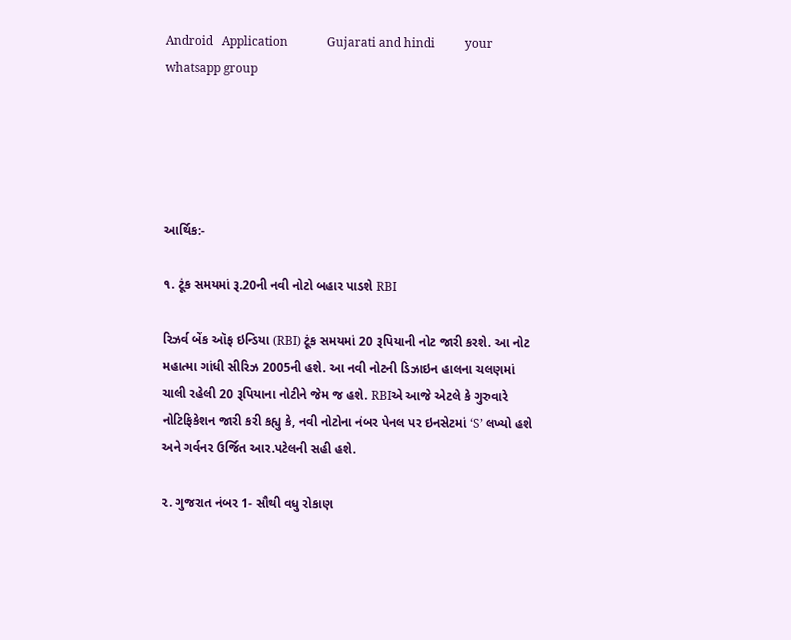Android   Application             Gujarati and hindi          your whatsapp group





આર્થિક:-

૧. ટૂંક સમયમાં રૂ.20ની નવી નોટો બહાર પાડશે RBI

રિઝર્વ બેંક ઑફ ઇન્ડિયા (RBI) ટૂંક સમયમાં 20 રૂપિયાની નોટ જારી કરશે. આ નોટ મહાત્મા ગાંધી સીરિઝ 2005ની હશે. આ નવી નોટની ડિઝાઇન હાલના ચલણમાં ચાલી રહેલી 20 રૂપિયાના નોટીને જેમ જ હશે. RBIએ આજે એટલે કે ગુરુવારે નોટિફિકેશન જારી કરી કહ્યુ કે, નવી નોટોના નંબર પેનલ પર ઇનસેટમાં ‘S’ લખ્યો હશે અને ગર્વનર ઉર્જિત આર.પટેલની સહી હશે.

૨. ગુજરાત નંબર 1- સૌથી વધુ રોકાણ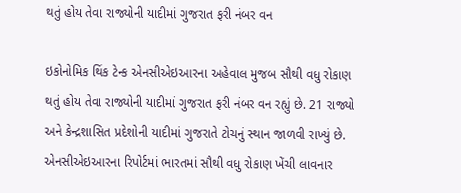થતું હોય તેવા રાજ્યોની યાદીમાં ગુજરાત ફરી નંબર વન

ઇકોનોમિક થિંક ટેન્ક એનસીએઇઆરના અહેવાલ મુજબ સૌથી વધુ રોકાણ થતું હોય તેવા રાજ્યોની યાદીમાં ગુજરાત ફરી નંબર વન રહ્યું છે. 21 રાજ્યો અને કેન્દ્રશાસિત પ્રદેશોની યાદીમાં ગુજરાતે ટોચનું સ્થાન જાળવી રાખ્યું છે. એનસીએઇઆરના રિપોર્ટમાં ભારતમાં સૌથી વધુ રોકાણ ખેંચી લાવનાર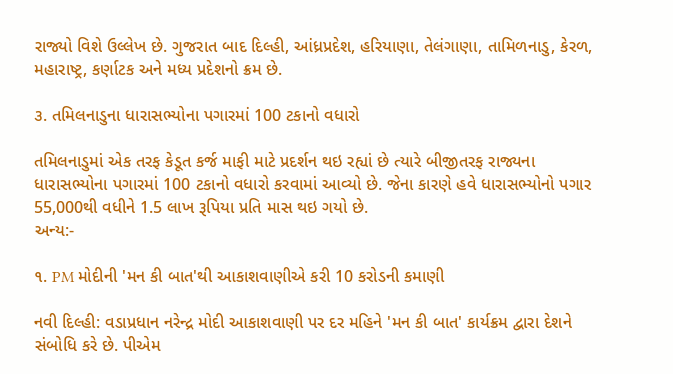રાજ્યો વિશે ઉલ્લેખ છે. ગુજરાત બાદ દિલ્હી, આંધ્રપ્રદેશ, હરિયાણા, તેલંગાણા, તામિળનાડુ, કેરળ, મહારાષ્ટ્ર, કર્ણાટક અને મધ્ય પ્રદેશનો ક્રમ છે.

૩. તમિલનાડુના ધારાસભ્યોના પગારમાં 100 ટકાનો વધારો

તમિલનાડુમાં એક તરફ કેડૂત કર્જ માફી માટે પ્રદર્શન થઇ રહ્યાં છે ત્યારે બીજીતરફ રાજ્યના ધારાસભ્યોના પગારમાં 100 ટકાનો વધારો કરવામાં આવ્યો છે. જેના કારણે હવે ધારાસભ્યોનો પગાર 55,000થી વધીને 1.5 લાખ રૂપિયા પ્રતિ માસ થઇ ગયો છે.
અન્ય:-

૧. PM મોદીની 'મન કી બાત'થી આકાશવાણીએ કરી 10 કરોડની કમાણી

નવી દિલ્હી: વડાપ્રધાન નરેન્દ્ર મોદી આકાશવાણી પર દર મહિને 'મન કી બાત' કાર્યક્રમ દ્વારા દેશને સંબોધિ કરે છે. પીએમ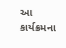આ કાર્યક્રમના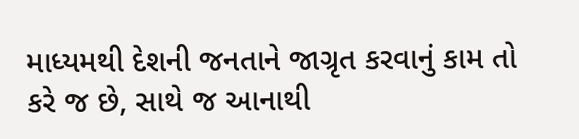માધ્યમથી દેશની જનતાને જાગ્રૃત કરવાનું કામ તો કરે જ છે, સાથે જ આનાથી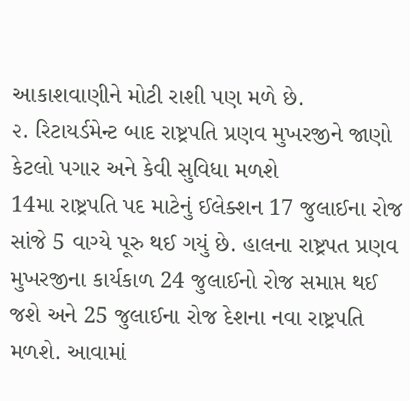આકાશવાણીને મોટી રાશી પણ મળે છે.
૨. રિટાયર્ડમેન્ટ બાદ રાષ્ટ્રપતિ પ્રણવ મુખરજીને જાણો કેટલો પગાર અને કેવી સુવિધા મળશે
14મા રાષ્ટ્રપતિ પદ માટેનું ઈલેક્શન 17 જુલાઈના રોજ સાંજે 5 વાગ્યે પૂરુ થઈ ગયું છે. હાલના રાષ્ટ્રપત પ્રણવ મુખરજીના કાર્યકાળ 24 જુલાઈનો રોજ સમાપ્ત થઈ જશે અને 25 જુલાઈના રોજ દેશના નવા રાષ્ટ્રપતિ મળશે. આવામાં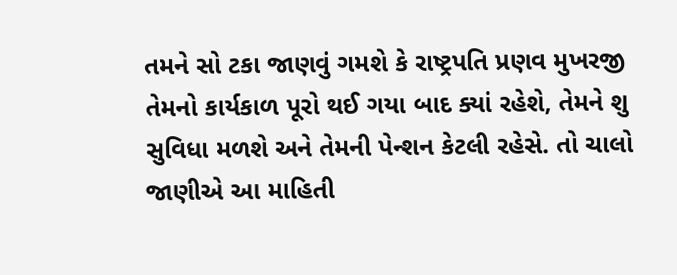તમને સો ટકા જાણવું ગમશે કે રાષ્ટ્રપતિ પ્રણવ મુખરજી તેમનો કાર્યકાળ પૂરો થઈ ગયા બાદ ક્યાં રહેશે, તેમને શુ સુવિધા મળશે અને તેમની પેન્શન કેટલી રહેસે. તો ચાલો જાણીએ આ માહિતી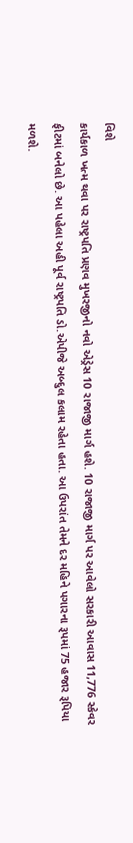વિશે
કાર્યકાળ ખત્મ થવા પર રાષ્ટ્રપતિ પ્રણવ મુખરજીનો નવો એડ્રેસ 10 રાજાજી માર્ગ હશે. 10 રાજાજી માર્ગ પર આવેલો સરકારી આવાસ 11,776 સ્કેવર ફીટમાં બનેલો છે. આ પહેલા અહી પૂર્વ રાષ્ટ્રપતિ ડો.એપીજે અબ્દુલ કલામ રહેતા હતા. આ ઉપરાંત તેમને દર મહિને પગારના રૂપમાં 75 હજાર રૂપિયા મળશે.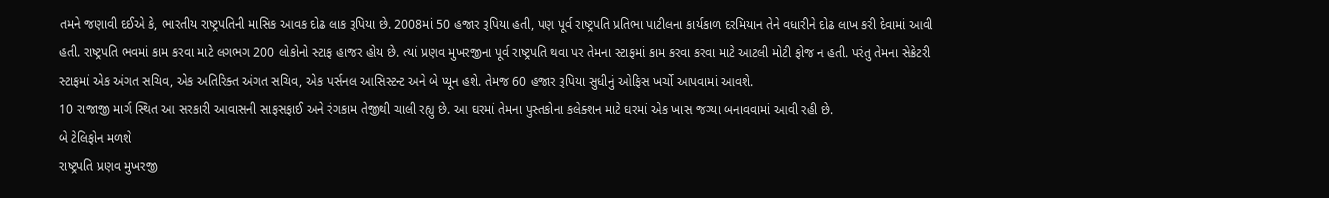તમને જણાવી દઈએ કે, ભારતીય રાષ્ટ્રપતિની માસિક આવક દોઢ લાક રૂપિયા છે. 2008માં 50 હજાર રૂપિયા હતી, પણ પૂર્વ રાષ્ટ્રપતિ પ્રતિભા પાટીલના કાર્યકાળ દરમિયાન તેને વધારીને દોઢ લાખ કરી દેવામાં આવી હતી. રાષ્ટ્રપતિ ભવમાં કામ કરવા માટે લગભગ 200 લોકોનો સ્ટાફ હાજર હોય છે. ત્યાં પ્રણવ મુખરજીના પૂર્વ રાષ્ટ્રપતિ થવા પર તેમના સ્ટાફમાં કામ કરવા કરવા માટે આટલી મોટી ફોજ ન હતી. પરંતુ તેમના સેક્રેટરી સ્ટાફમાં એક અંગત સચિવ, એક અતિરિક્ત અંગત સચિવ, એક પર્સનલ આસિસ્ટન્ટ અને બે પ્યૂન હશે. તેમજ 60 હજાર રૂપિયા સુધીનું ઓફિસ ખર્ચો આપવામાં આવશે.
10 રાજાજી માર્ગ સ્થિત આ સરકારી આવાસની સાફસફાઈ અને રંગકામ તેજીથી ચાલી રહ્યુ છે. આ ઘરમાં તેમના પુસ્તકોના કલેક્શન માટે ઘરમાં એક ખાસ જગ્યા બનાવવામાં આવી રહી છે.
બે ટેલિફોન મળશે
રાષ્ટ્રપતિ પ્રણવ મુખરજી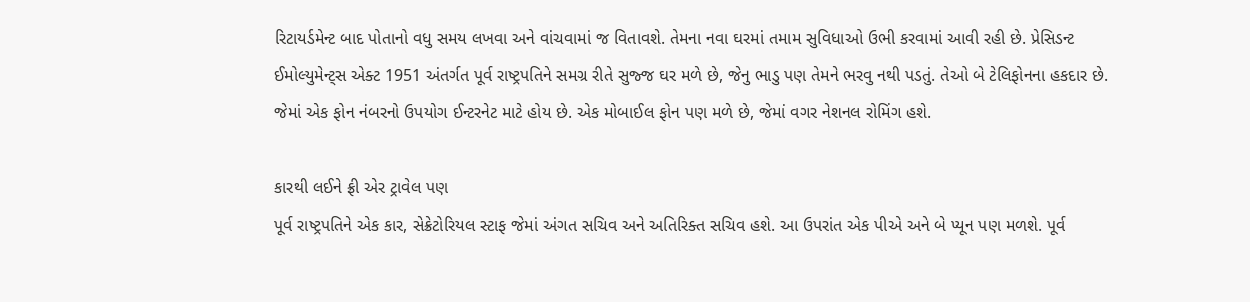રિટાયર્ડમેન્ટ બાદ પોતાનો વધુ સમય લખવા અને વાંચવામાં જ વિતાવશે. તેમના નવા ઘરમાં તમામ સુવિધાઓ ઉભી કરવામાં આવી રહી છે. પ્રેસિડન્ટ ઈમોલ્યુમેન્ટ્સ એક્ટ 1951 અંતર્ગત પૂર્વ રાષ્ટ્રપતિને સમગ્ર રીતે સુજ્જ ઘર મળે છે, જેનુ ભાડુ પણ તેમને ભરવુ નથી પડતું. તેઓ બે ટેલિફોનના હકદાર છે. જેમાં એક ફોન નંબરનો ઉપયોગ ઈન્ટરનેટ માટે હોય છે. એક મોબાઈલ ફોન પણ મળે છે, જેમાં વગર નેશનલ રોમિંગ હશે.

કારથી લઈને ફ્રી એર ટ્રાવેલ પણ
પૂર્વ રાષ્ટ્રપતિને એક કાર, સેક્રેટોરિયલ સ્ટાફ જેમાં અંગત સચિવ અને અતિરિક્ત સચિવ હશે. આ ઉપરાંત એક પીએ અને બે પ્યૂન પણ મળશે. પૂર્વ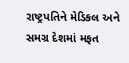રાષ્ટ્રપતિને મેડિકલ અને સમગ્ર દેશમાં મફત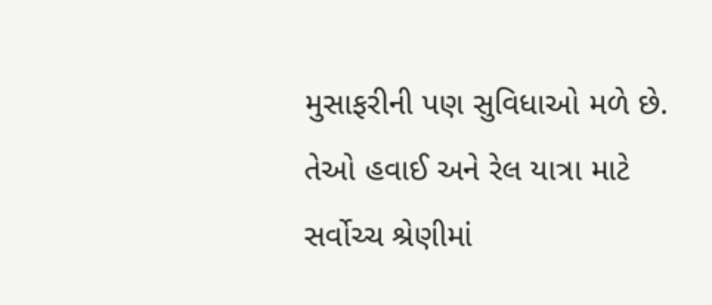મુસાફરીની પણ સુવિધાઓ મળે છે. તેઓ હવાઈ અને રેલ યાત્રા માટે સર્વોચ્ચ શ્રેણીમાં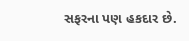સફરના પણ હકદાર છે.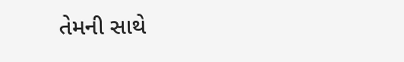તેમની સાથે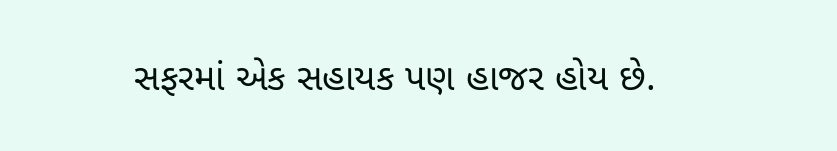સફરમાં એક સહાયક પણ હાજર હોય છે.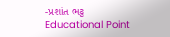-પ્રશાંત ભટ્ટ
Educational Point